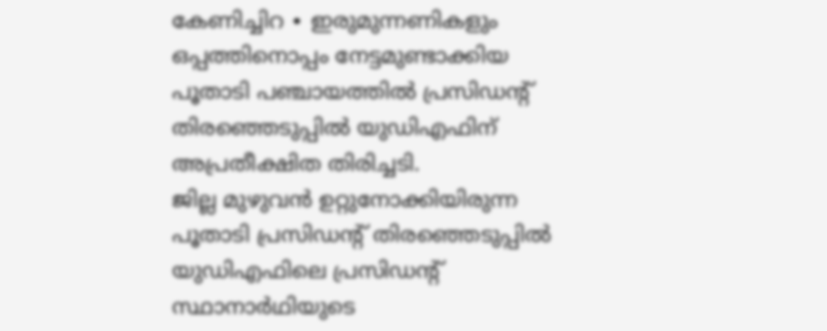കേണിച്ചിറ ∙ ഇരുമുന്നണികളും ഒപ്പത്തിനൊപ്പം നേട്ടമുണ്ടാക്കിയ പൂതാടി പഞ്ചായത്തിൽ പ്രസിഡന്റ് തിരഞ്ഞെടുപ്പിൽ യുഡിഎഫിന് അപ്രതീക്ഷിത തിരിച്ചടി.
ജില്ല മുഴുവൻ ഉറ്റുനോക്കിയിരുന്ന പൂതാടി പ്രസിഡന്റ് തിരഞ്ഞെടുപ്പിൽ യുഡിഎഫിലെ പ്രസിഡന്റ് സ്ഥാനാർഥിയുടെ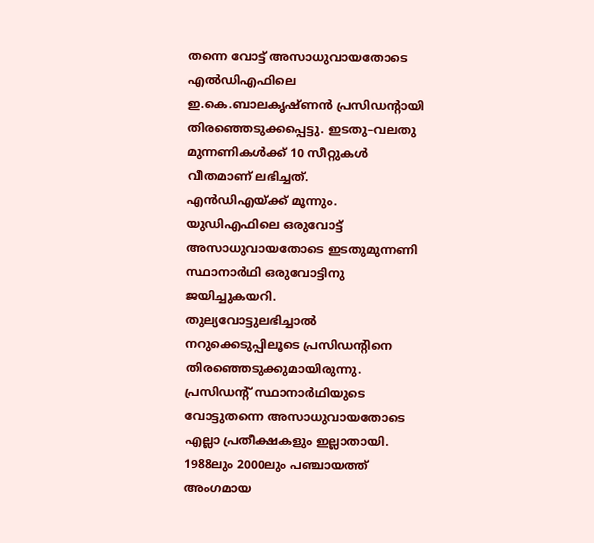തന്നെ വോട്ട് അസാധുവായതോടെ എൽഡിഎഫിലെ ഇ.കെ.ബാലകൃഷ്ണൻ പ്രസിഡന്റായി തിരഞ്ഞെടുക്കപ്പെട്ടു. ഇടതു–വലതു മുന്നണികൾക്ക് 10 സീറ്റുകൾ വീതമാണ് ലഭിച്ചത്.
എൻഡിഎയ്ക്ക് മൂന്നും. യുഡിഎഫിലെ ഒരുവോട്ട് അസാധുവായതോടെ ഇടതുമുന്നണി സ്ഥാനാർഥി ഒരുവോട്ടിനു ജയിച്ചുകയറി.
തുല്യവോട്ടുലഭിച്ചാൽ നറുക്കെടുപ്പിലൂടെ പ്രസിഡന്റിനെ തിരഞ്ഞെടുക്കുമായിരുന്നു.
പ്രസിഡന്റ് സ്ഥാനാർഥിയുടെ വോട്ടുതന്നെ അസാധുവായതോടെ എല്ലാ പ്രതീക്ഷകളും ഇല്ലാതായി.
1988ലും 2000ലും പഞ്ചായത്ത് അംഗമായ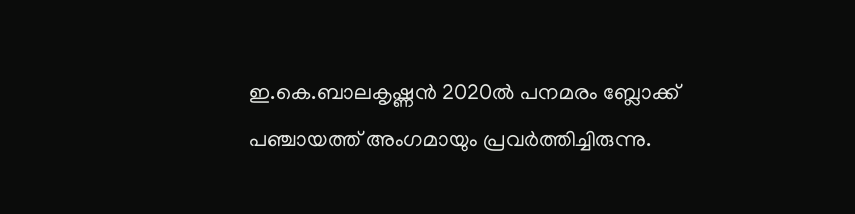ഇ.കെ.ബാലകൃഷ്ണൻ 2020ൽ പനമരം ബ്ലോക്ക് പഞ്ചായത്ത് അംഗമായും പ്രവർത്തിച്ചിരുന്നു.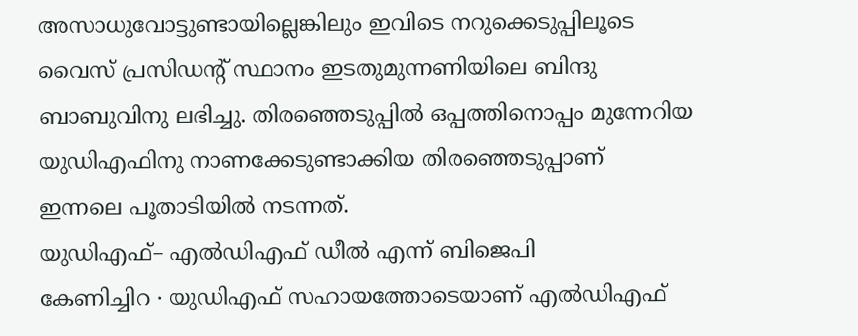അസാധുവോട്ടുണ്ടായില്ലെങ്കിലും ഇവിടെ നറുക്കെടുപ്പിലൂടെ വൈസ് പ്രസിഡന്റ് സ്ഥാനം ഇടതുമുന്നണിയിലെ ബിന്ദു ബാബുവിനു ലഭിച്ചു. തിരഞ്ഞെടുപ്പിൽ ഒപ്പത്തിനൊപ്പം മുന്നേറിയ യുഡിഎഫിനു നാണക്കേടുണ്ടാക്കിയ തിരഞ്ഞെടുപ്പാണ് ഇന്നലെ പൂതാടിയിൽ നടന്നത്.
യുഡിഎഫ്– എൽഡിഎഫ് ഡീൽ എന്ന് ബിജെപി
കേണിച്ചിറ ∙ യുഡിഎഫ് സഹായത്തോടെയാണ് എൽഡിഎഫ്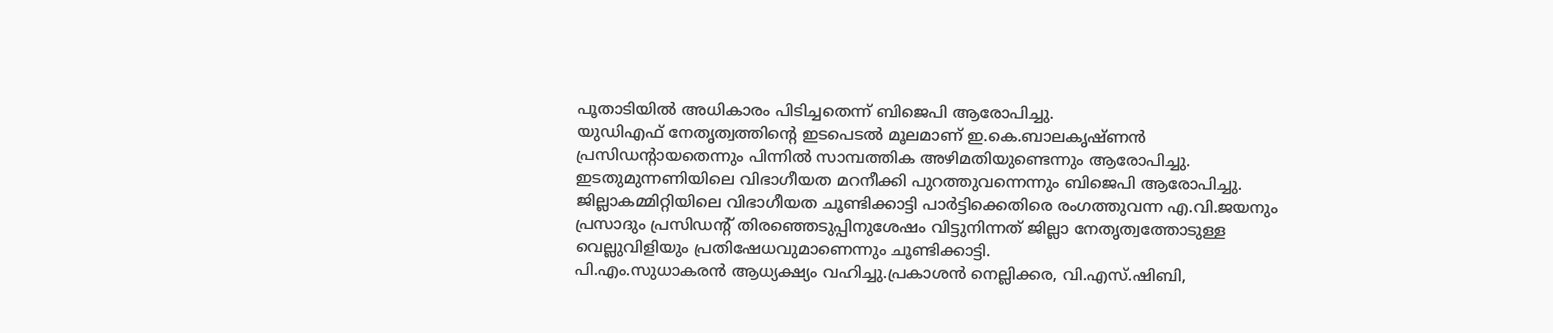പൂതാടിയിൽ അധികാരം പിടിച്ചതെന്ന് ബിജെപി ആരോപിച്ചു.
യുഡിഎഫ് നേതൃത്വത്തിന്റെ ഇടപെടൽ മൂലമാണ് ഇ.കെ.ബാലകൃഷ്ണൻ പ്രസിഡന്റായതെന്നും പിന്നിൽ സാമ്പത്തിക അഴിമതിയുണ്ടെന്നും ആരോപിച്ചു.
ഇടതുമുന്നണിയിലെ വിഭാഗീയത മറനീക്കി പുറത്തുവന്നെന്നും ബിജെപി ആരോപിച്ചു.
ജില്ലാകമ്മിറ്റിയിലെ വിഭാഗീയത ചൂണ്ടിക്കാട്ടി പാർട്ടിക്കെതിരെ രംഗത്തുവന്ന എ.വി.ജയനും പ്രസാദും പ്രസിഡന്റ് തിരഞ്ഞെടുപ്പിനുശേഷം വിട്ടുനിന്നത് ജില്ലാ നേതൃത്വത്തോടുള്ള വെല്ലുവിളിയും പ്രതിഷേധവുമാണെന്നും ചൂണ്ടിക്കാട്ടി.
പി.എം.സുധാകരൻ ആധ്യക്ഷ്യം വഹിച്ചു.പ്രകാശൻ നെല്ലിക്കര, വി.എസ്.ഷിബി,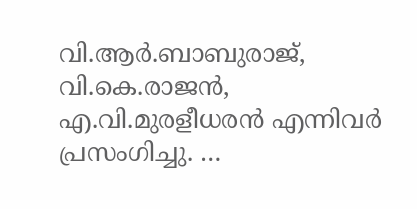വി.ആർ.ബാബുരാജ്, വി.കെ.രാജൻ, എ.വി.മുരളീധരൻ എന്നിവർ പ്രസംഗിച്ചു. …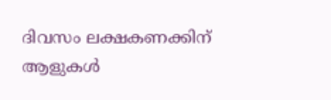ദിവസം ലക്ഷകണക്കിന് ആളുകൾ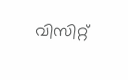വിസിറ്റ്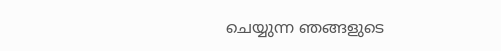ചെയ്യുന്ന ഞങ്ങളുടെ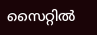സൈറ്റിൽ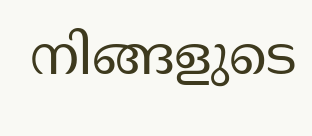നിങ്ങളുടെ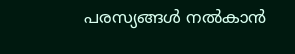പരസ്യങ്ങൾ നൽകാൻ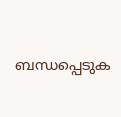ബന്ധപ്പെടുക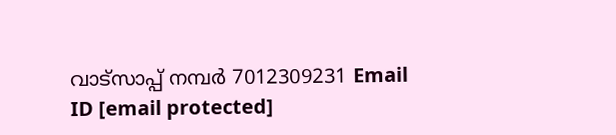വാട്സാപ്പ് നമ്പർ 7012309231 Email ID [email protected]